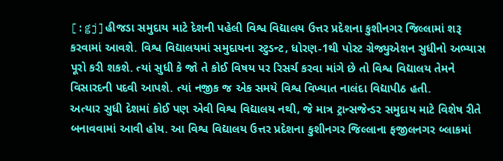[:gj]હીજડા સમુદાય માટે દેશની પહેલી વિશ્વ વિદ્યાલય ઉત્તર પ્રદેશના કુશીનગર જિલ્લામાં શરૂ કરવામાં આવશે. વિશ્વ વિદ્યાલયમાં સમુદાયના સ્ટુડન્ટ, ધોરણ-1થી પોસ્ટ ગ્રેજ્યુએશન સુધીનો અભ્યાસ પૂરો કરી શકશે. ત્યાં સુધી કે જો તે કોઈ વિષય પર રિસર્ચ કરવા માંગે છે તો વિશ્વ વિદ્યાલય તેમને વિસારદની પદવી આપશે. ત્યાં નજીક જ એક સમયે વિશ્વ વિખ્યાત નાલંદા વિદ્યાપીઠ હતી.
અત્યાર સુધી દેશમાં કોઈ પણ એવી વિશ્વ વિદ્યાલય નથી, જે માત્ર ટ્રાન્સજેન્ડર સમુદાય માટે વિશેષ રીતે બનાવવામાં આવી હોય. આ વિશ્વ વિદ્યાલય ઉત્તર પ્રદેશના કુશીનગર જિલ્લાના ફજીલનગર બ્લાકમાં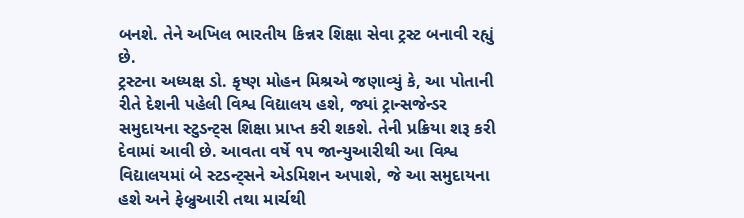બનશે. તેને અખિલ ભારતીય કિન્નર શિક્ષા સેવા ટ્રસ્ટ બનાવી રહ્યું છે.
ટ્રસ્ટના અધ્યક્ષ ડો. કૃષ્ણ મોહન મિશ્રએ જણાવ્યું કે, આ પોતાની રીતે દેશની પહેલી વિશ્વ વિદ્યાલય હશે, જ્યાં ટ્રાન્સજેન્ડર સમુદાયના સ્ટુડન્ટ્સ શિક્ષા પ્રાપ્ત કરી શકશે. તેની પ્રક્રિયા શરૂ કરી દેવામાં આવી છે. આવતા વર્ષે ૧૫ જાન્યુઆરીથી આ વિશ્વ વિદ્યાલયમાં બે સ્ટડન્ટ્સને એડમિશન અપાશે, જે આ સમુદાયના હશે અને ફેબ્રુઆરી તથા માર્ચથી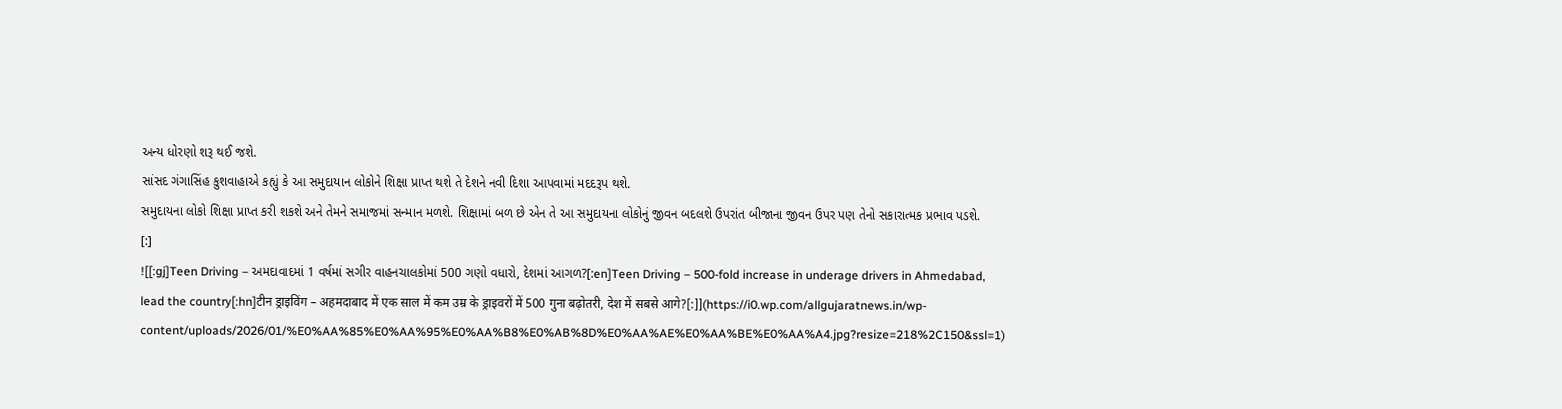અન્ય ધોરણો શરૂ થઈ જશે.
સાંસદ ગંગાસિંહ કુશવાહાએ કહ્યું કે આ સમુદાયાન લોકોને શિક્ષા પ્રાપ્ત થશે તે દેશને નવી દિશા આપવામાં મદદરૂપ થશે.
સમુદાયના લોકો શિક્ષા પ્રાપ્ત કરી શકશે અને તેમને સમાજમાં સન્માન મળશે. શિક્ષામાં બળ છે એન તે આ સમુદાયના લોકોનું જીવન બદલશે ઉપરાંત બીજાના જીવન ઉપર પણ તેનો સકારાત્મક પ્રભાવ પડશે.
[:]
![[:gj]Teen Driving – અમદાવાદમાં 1 વર્ષમાં સગીર વાહનચાલકોમાં 500 ગણો વધારો, દેશમાં આગળ?[:en]Teen Driving – 500-fold increase in underage drivers in Ahmedabad, lead the country[:hn]टीन ड्राइविंग – अहमदाबाद में एक साल में कम उम्र के ड्राइवरों में 500 गुना बढ़ोतरी, देश में सबसे आगे?[:]](https://i0.wp.com/allgujaratnews.in/wp-content/uploads/2026/01/%E0%AA%85%E0%AA%95%E0%AA%B8%E0%AB%8D%E0%AA%AE%E0%AA%BE%E0%AA%A4.jpg?resize=218%2C150&ssl=1)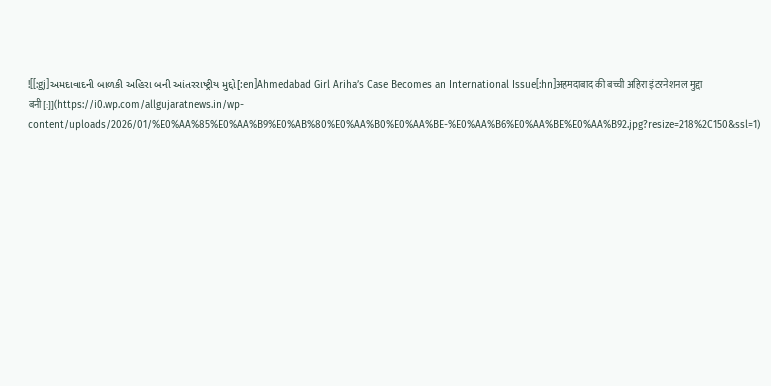![[:gj]અમદાવાદની બાળકી અહિરા બની આંતરરાષ્ટ્રીય મુદ્દો[:en]Ahmedabad Girl Ariha’s Case Becomes an International Issue[:hn]अहमदाबाद की बच्ची अहिरा इंटरनेशनल मुद्दा बनी[:]](https://i0.wp.com/allgujaratnews.in/wp-content/uploads/2026/01/%E0%AA%85%E0%AA%B9%E0%AB%80%E0%AA%B0%E0%AA%BE-%E0%AA%B6%E0%AA%BE%E0%AA%B92.jpg?resize=218%2C150&ssl=1)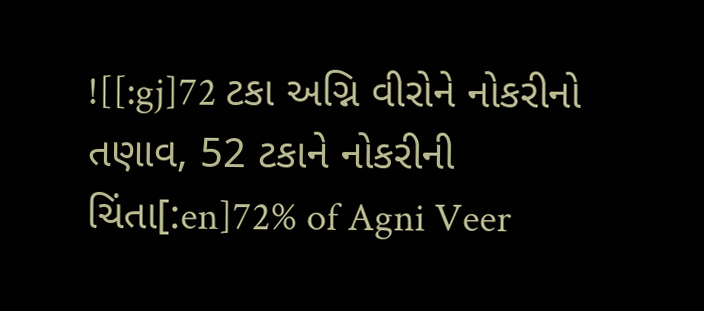![[:gj]72 ટકા અગ્નિ વીરોને નોકરીનો તણાવ, 52 ટકાને નોકરીની ચિંતા[:en]72% of Agni Veer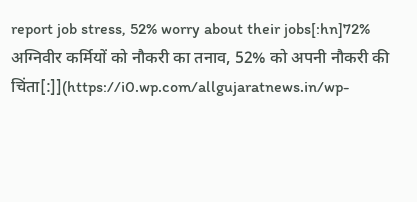report job stress, 52% worry about their jobs[:hn]72% अग्निवीर कर्मियों को नौकरी का तनाव, 52% को अपनी नौकरी की चिंता[:]](https://i0.wp.com/allgujaratnews.in/wp-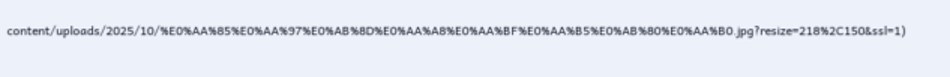content/uploads/2025/10/%E0%AA%85%E0%AA%97%E0%AB%8D%E0%AA%A8%E0%AA%BF%E0%AA%B5%E0%AB%80%E0%AA%B0.jpg?resize=218%2C150&ssl=1)